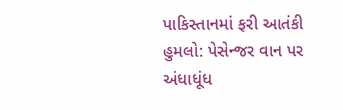પાકિસ્તાનમાં ફરી આતંકી હુમલો: પેસેન્જર વાન પર અંધાધૂંધ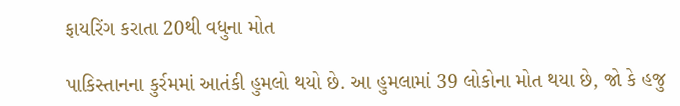ફાયરિંગ કરાતા 20થી વધુના મોત

પાકિસ્તાનના કુર્રમમાં આતંકી હુમલો થયો છે. આ હુમલામાં 39 લોકોના મોત થયા છે, જો કે હજુ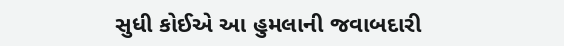સુધી કોઈએ આ હુમલાની જવાબદારી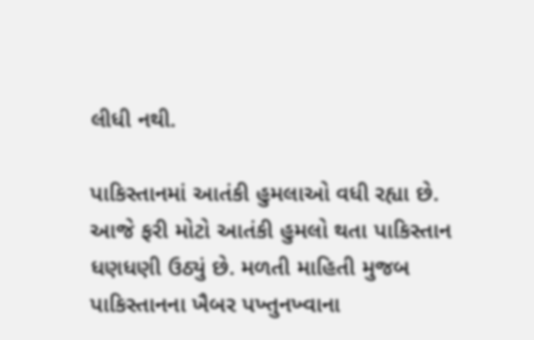લીધી નથી.

પાકિસ્તાનમાં આતંકી હુમલાઓ વધી રહ્યા છે. આજે ફરી મોટો આતંકી હુમલો થતા પાકિસ્તાન ધણધણી ઉઠ્યું છે. મળતી માહિતી મુજબ પાકિસ્તાનના ખૈબર પખ્તુનખ્વાના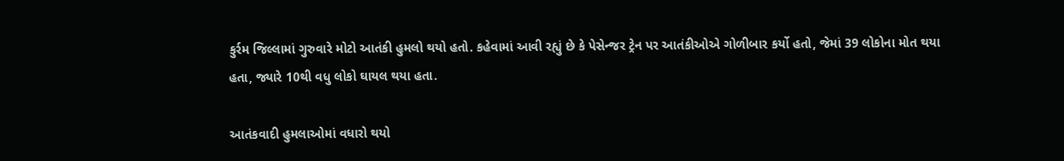કુર્રમ જિલ્લામાં ગુરુવારે મોટો આતંકી હુમલો થયો હતો. કહેવામાં આવી રહ્યું છે કે પેસેન્જર ટ્રેન પર આતંકીઓએ ગોળીબાર કર્યો હતો, જેમાં 39 લોકોના મોત થયા હતા, જ્યારે 10થી વધુ લોકો ઘાયલ થયા હતા.

આતંકવાદી હુમલાઓમાં વધારો થયો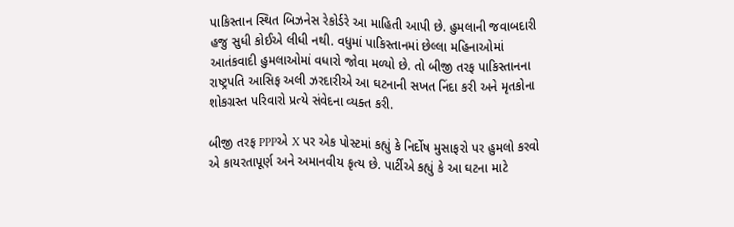પાકિસ્તાન સ્થિત બિઝનેસ રેકોર્ડરે આ માહિતી આપી છે. હુમલાની જવાબદારી હજુ સુધી કોઈએ લીધી નથી. વધુમાં પાકિસ્તાનમાં છેલ્લા મહિનાઓમાં આતંકવાદી હુમલાઓમાં વધારો જોવા મળ્યો છે. તો બીજી તરફ પાકિસ્તાનના રાષ્ટ્રપતિ આસિફ અલી ઝરદારીએ આ ઘટનાની સખત નિંદા કરી અને મૃતકોના શોકગ્રસ્ત પરિવારો પ્રત્યે સંવેદના વ્યક્ત કરી.

બીજી તરફ PPPએ X પર એક પોસ્ટમાં કહ્યું કે નિર્દોષ મુસાફરો પર હુમલો કરવો એ કાયરતાપૂર્ણ અને અમાનવીય કૃત્ય છે. પાર્ટીએ કહ્યું કે આ ઘટના માટે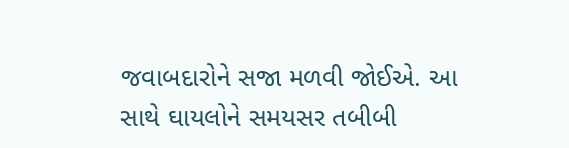જવાબદારોને સજા મળવી જોઈએ. આ સાથે ઘાયલોને સમયસર તબીબી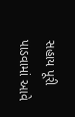સહાય પૂરી પાડવામાં આવે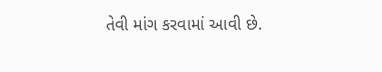તેવી માંગ કરવામાં આવી છે.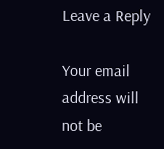Leave a Reply

Your email address will not be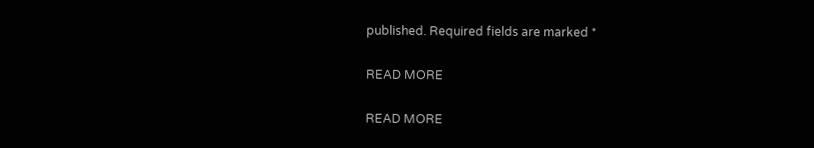published. Required fields are marked *

READ MORE

READ MORE